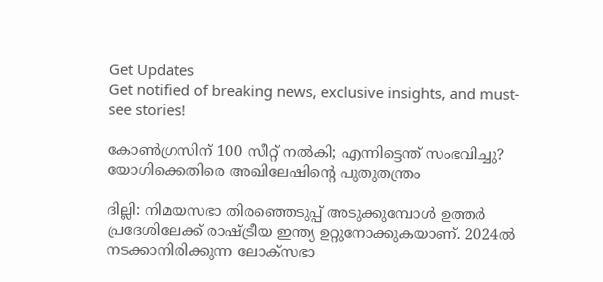Get Updates
Get notified of breaking news, exclusive insights, and must-see stories!

കോണ്‍ഗ്രസിന് 100 സീറ്റ് നല്‍കി; എന്നിട്ടെന്ത് സംഭവിച്ചു? യോഗിക്കെതിരെ അഖിലേഷിന്റെ പുതുതന്ത്രം

ദില്ലി: നിമയസഭാ തിരഞ്ഞെടുപ്പ് അടുക്കുമ്പോള്‍ ഉത്തര്‍ പ്രദേശിലേക്ക് രാഷ്ട്രീയ ഇന്ത്യ ഉറ്റുനോക്കുകയാണ്. 2024ല്‍ നടക്കാനിരിക്കുന്ന ലോക്‌സഭാ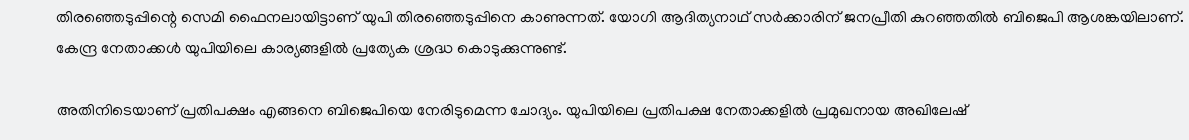തിരഞ്ഞെടുപ്പിന്റെ സെമി ഫൈനലായിട്ടാണ് യുപി തിരഞ്ഞെടുപ്പിനെ കാണുന്നത്. യോഗി ആദിത്യനാഥ് സര്‍ക്കാരിന് ജനപ്രീതി കുറഞ്ഞതില്‍ ബിജെപി ആശങ്കയിലാണ്. കേന്ദ്ര നേതാക്കള്‍ യുപിയിലെ കാര്യങ്ങളില്‍ പ്രത്യേക ശ്രദ്ധ കൊടുക്കുന്നുണ്ട്.

അതിനിടെയാണ് പ്രതിപക്ഷം എങ്ങനെ ബിജെപിയെ നേരിടുമെന്ന ചോദ്യം. യുപിയിലെ പ്രതിപക്ഷ നേതാക്കളില്‍ പ്രമുഖനായ അഖിലേഷ്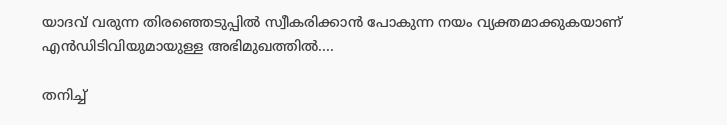യാദവ് വരുന്ന തിരഞ്ഞെടുപ്പില്‍ സ്വീകരിക്കാന്‍ പോകുന്ന നയം വ്യക്തമാക്കുകയാണ് എന്‍ഡിടിവിയുമായുള്ള അഭിമുഖത്തില്‍....

തനിച്ച്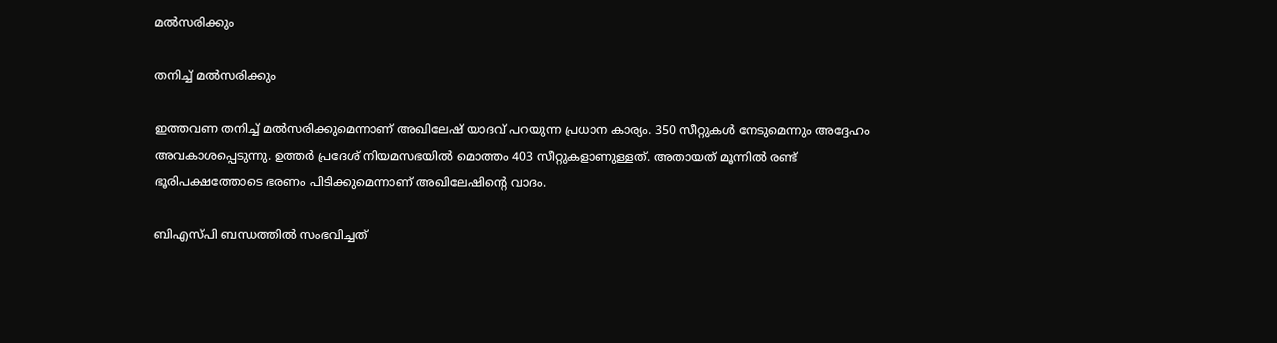മല്‍സരിക്കും

തനിച്ച് മല്‍സരിക്കും

ഇത്തവണ തനിച്ച് മല്‍സരിക്കുമെന്നാണ് അഖിലേഷ് യാദവ് പറയുന്ന പ്രധാന കാര്യം. 350 സീറ്റുകള്‍ നേടുമെന്നും അദ്ദേഹം അവകാശപ്പെടുന്നു. ഉത്തര്‍ പ്രദേശ് നിയമസഭയില്‍ മൊത്തം 403 സീറ്റുകളാണുള്ളത്. അതായത് മൂന്നില്‍ രണ്ട് ഭൂരിപക്ഷത്തോടെ ഭരണം പിടിക്കുമെന്നാണ് അഖിലേഷിന്റെ വാദം.

ബിഎസ്പി ബന്ധത്തില്‍ സംഭവിച്ചത്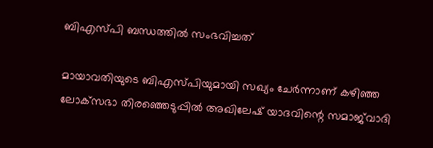ബിഎസ്പി ബന്ധത്തില്‍ സംഭവിച്ചത്

മായാവതിയുടെ ബിഎസ്പിയുമായി സഖ്യം ചേര്‍ന്നാണ് കഴിഞ്ഞ ലോക്‌സഭാ തിരഞ്ഞെടുപ്പില്‍ അഖിലേഷ് യാദവിന്റെ സമാജ്‌വാദി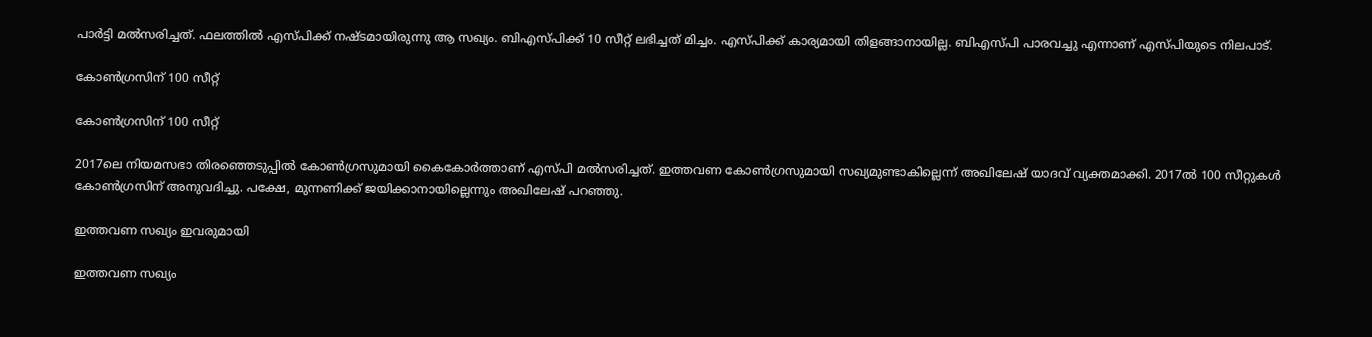പാര്‍ട്ടി മല്‍സരിച്ചത്. ഫലത്തില്‍ എസ്പിക്ക് നഷ്ടമായിരുന്നു ആ സഖ്യം. ബിഎസ്പിക്ക് 10 സീറ്റ് ലഭിച്ചത് മിച്ചം. എസ്പിക്ക് കാര്യമായി തിളങ്ങാനായില്ല. ബിഎസ്പി പാരവച്ചു എന്നാണ് എസ്പിയുടെ നിലപാട്.

കോണ്‍ഗ്രസിന് 100 സീറ്റ്

കോണ്‍ഗ്രസിന് 100 സീറ്റ്

2017ലെ നിയമസഭാ തിരഞ്ഞെടുപ്പില്‍ കോണ്‍ഗ്രസുമായി കൈകോര്‍ത്താണ് എസ്പി മല്‍സരിച്ചത്. ഇത്തവണ കോണ്‍ഗ്രസുമായി സഖ്യമുണ്ടാകില്ലെന്ന് അഖിലേഷ് യാദവ് വ്യക്തമാക്കി. 2017ല്‍ 100 സീറ്റുകള്‍ കോണ്‍ഗ്രസിന് അനുവദിച്ചു. പക്ഷേ, മുന്നണിക്ക് ജയിക്കാനായില്ലെന്നും അഖിലേഷ് പറഞ്ഞു.

ഇത്തവണ സഖ്യം ഇവരുമായി

ഇത്തവണ സഖ്യം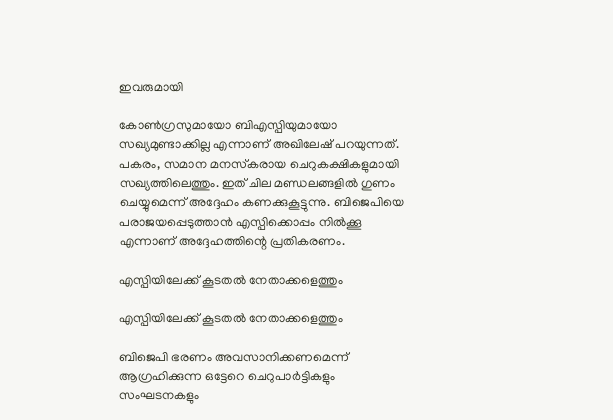ഇവരുമായി

കോണ്‍ഗ്രസുമായോ ബിഎസ്പിയുമായോ സഖ്യമുണ്ടാക്കില്ല എന്നാണ് അഖിലേഷ് പറയുന്നത്. പകരം, സമാന മനസ്‌കരായ ചെറുകക്ഷികളുമായി സഖ്യത്തിലെത്തും. ഇത് ചില മണ്ഡലങ്ങളില്‍ ഗുണം ചെയ്യുമെന്ന് അദ്ദേഹം കണക്കുകൂട്ടുന്നു. ബിജെപിയെ പരാജയപ്പെടുത്താന്‍ എസ്പിക്കൊപ്പം നില്‍ക്കൂ എന്നാണ് അദ്ദേഹത്തിന്റെ പ്രതികരണം.

എസ്പിയിലേക്ക് കൂടതല്‍ നേതാക്കളെത്തും

എസ്പിയിലേക്ക് കൂടതല്‍ നേതാക്കളെത്തും

ബിജെപി ഭരണം അവസാനിക്കണമെന്ന് ആഗ്രഹിക്കുന്ന ഒട്ടേറെ ചെറുപാര്‍ട്ടികളും സംഘടനകളും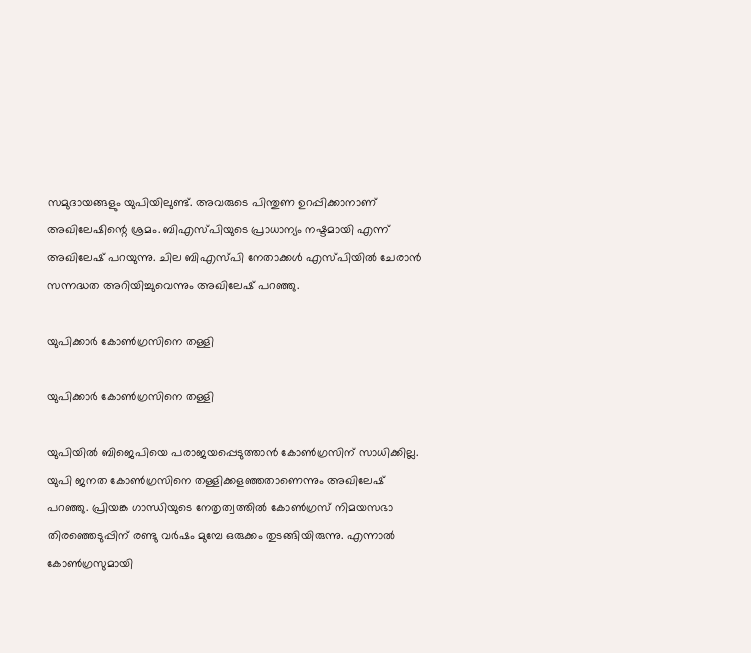സമുദായങ്ങളും യുപിയിലുണ്ട്. അവരുടെ പിന്തുണ ഉറപ്പിക്കാനാണ് അഖിലേഷിന്റെ ശ്രമം. ബിഎസ്പിയുടെ പ്രാധാന്യം നഷ്ടമായി എന്ന് അഖിലേഷ് പറയുന്നു. ചില ബിഎസ്പി നേതാക്കള്‍ എസ്പിയില്‍ ചേരാന്‍ സന്നദ്ധത അറിയിച്ചുവെന്നും അഖിലേഷ് പറഞ്ഞു.

യുപിക്കാര്‍ കോണ്‍ഗ്രസിനെ തള്ളി

യുപിക്കാര്‍ കോണ്‍ഗ്രസിനെ തള്ളി

യുപിയില്‍ ബിജെപിയെ പരാജയപ്പെടുത്താന്‍ കോണ്‍ഗ്രസിന് സാധിക്കില്ല. യുപി ജനത കോണ്‍ഗ്രസിനെ തള്ളിക്കളഞ്ഞതാണെന്നും അഖിലേഷ് പറഞ്ഞു. പ്രിയങ്ക ഗാന്ധിയുടെ നേതൃത്വത്തില്‍ കോണ്‍ഗ്രസ് നിമയസഭാ തിരഞ്ഞെടുപ്പിന് രണ്ടു വര്‍ഷം മുമ്പേ ഒരുക്കം തുടങ്ങിയിരുന്നു. എന്നാല്‍ കോണ്‍ഗ്രസുമായി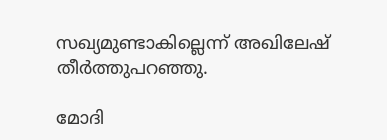സഖ്യമുണ്ടാകില്ലെന്ന് അഖിലേഷ് തീര്‍ത്തുപറഞ്ഞു.

മോദി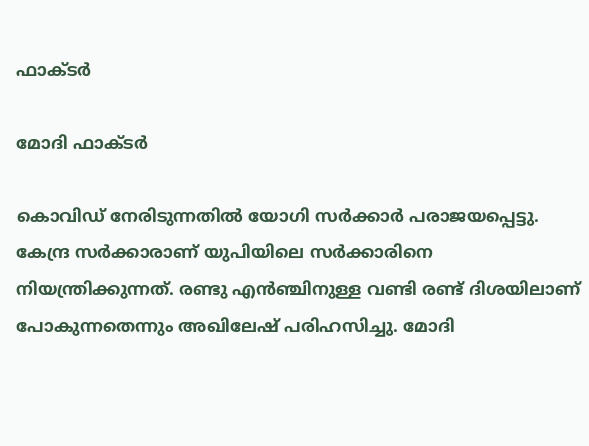ഫാക്ടര്‍

മോദി ഫാക്ടര്‍

കൊവിഡ് നേരിടുന്നതില്‍ യോഗി സര്‍ക്കാര്‍ പരാജയപ്പെട്ടു. കേന്ദ്ര സര്‍ക്കാരാണ് യുപിയിലെ സര്‍ക്കാരിനെ നിയന്ത്രിക്കുന്നത്. രണ്ടു എന്‍ഞ്ചിനുള്ള വണ്ടി രണ്ട് ദിശയിലാണ് പോകുന്നതെന്നും അഖിലേഷ് പരിഹസിച്ചു. മോദി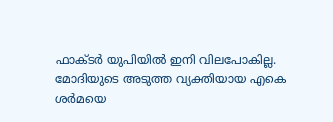ഫാക്ടര്‍ യുപിയില്‍ ഇനി വിലപോകില്ല. മോദിയുടെ അടുത്ത വ്യക്തിയായ എകെ ശര്‍മയെ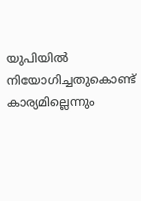യുപിയില്‍ നിയോഗിച്ചതുകൊണ്ട് കാര്യമില്ലെന്നും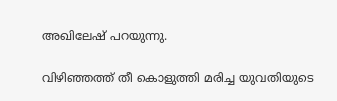അഖിലേഷ് പറയുന്നു.

വിഴിഞ്ഞത്ത് തീ കൊളുത്തി മരിച്ച യുവതിയുടെ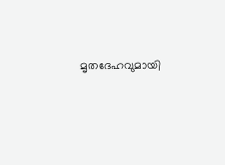മൃതദേഹവുമായി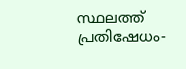സ്ഥലത്ത് പ്രതിഷേധം-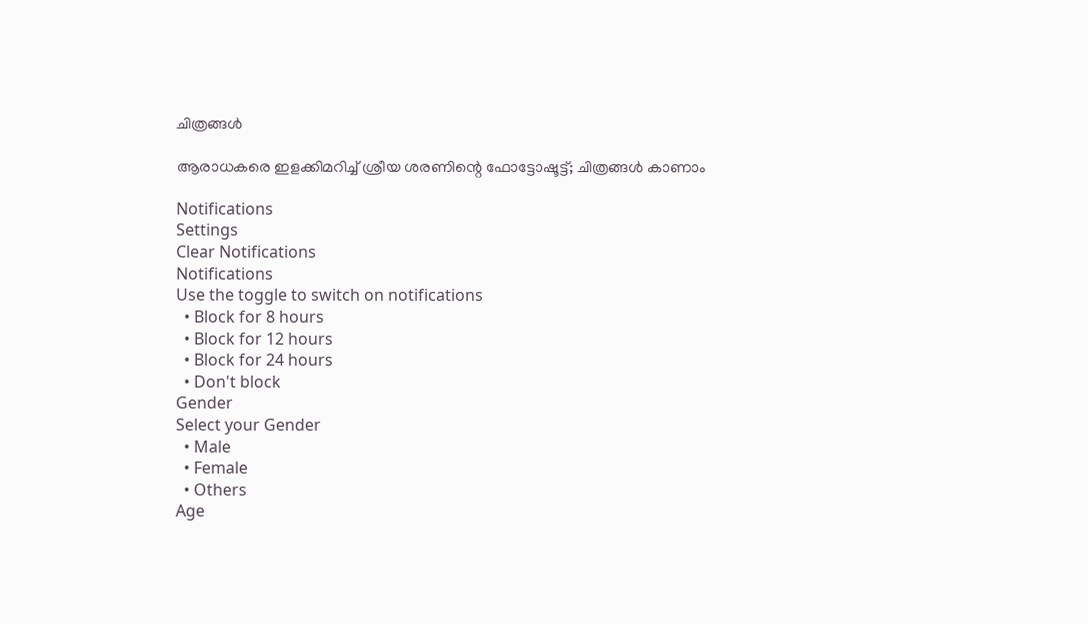ചിത്രങ്ങൾ

ആരാധകരെ ഇളക്കിമറിച്ച് ശ്രീയ ശരണിന്റെ ഫോട്ടോഷൂട്ട്; ചിത്രങ്ങള്‍ കാണാം

Notifications
Settings
Clear Notifications
Notifications
Use the toggle to switch on notifications
  • Block for 8 hours
  • Block for 12 hours
  • Block for 24 hours
  • Don't block
Gender
Select your Gender
  • Male
  • Female
  • Others
Age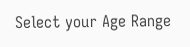Select your Age Range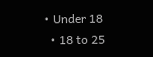• Under 18
  • 18 to 25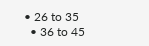• 26 to 35
  • 36 to 45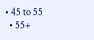• 45 to 55
  • 55+